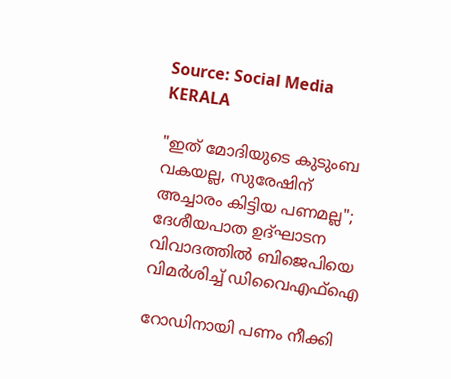Source: Social Media
KERALA

"ഇത് മോദിയുടെ കുടുംബ വകയല്ല, സുരേഷിന് അച്ചാരം കിട്ടിയ പണമല്ല"; ദേശീയപാത ഉദ്ഘാടന വിവാദത്തിൽ ബിജെപിയെ വിമർശിച്ച് ഡിവൈഎഫ്ഐ

റോഡിനായി പണം നീക്കി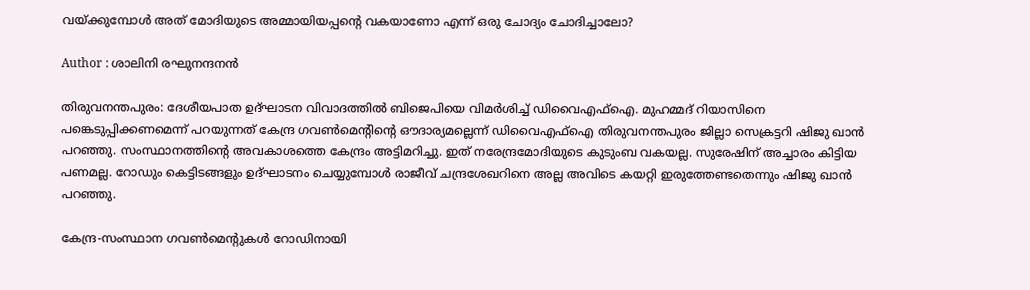വയ്ക്കുമ്പോൾ അത് മോദിയുടെ അമ്മായിയപ്പന്റെ വകയാണോ എന്ന് ഒരു ചോദ്യം ചോദിച്ചാലോ?

Author : ശാലിനി രഘുനന്ദനൻ

തിരുവനന്തപുരം: ദേശീയപാത ഉദ്ഘാടന വിവാദത്തിൽ ബിജെപിയെ വിമർശിച്ച് ഡിവൈഎഫ്ഐ. മുഹമ്മദ് റിയാസിനെ പങ്കെടുപ്പിക്കണമെന്ന് പറയുന്നത് കേന്ദ്ര ഗവൺമെന്റിന്റെ ഔദാര്യമല്ലെന്ന് ഡിവൈഎഫ്ഐ തിരുവനന്തപുരം ജില്ലാ സെക്രട്ടറി ഷിജു ഖാൻ പറഞ്ഞു. സംസ്ഥാനത്തിന്റെ അവകാശത്തെ കേന്ദ്രം അട്ടിമറിച്ചു. ഇത് നരേന്ദ്രമോദിയുടെ കുടുംബ വകയല്ല. സുരേഷിന് അച്ചാരം കിട്ടിയ പണമല്ല. റോഡും കെട്ടിടങ്ങളും ഉദ്ഘാടനം ചെയ്യുമ്പോൾ രാജീവ് ചന്ദ്രശേഖറിനെ അല്ല അവിടെ കയറ്റി ഇരുത്തേണ്ടതെന്നും ഷിജു ഖാൻ പറഞ്ഞു.

കേന്ദ്ര-സംസ്ഥാന ഗവൺമെന്റുകൾ റോഡിനായി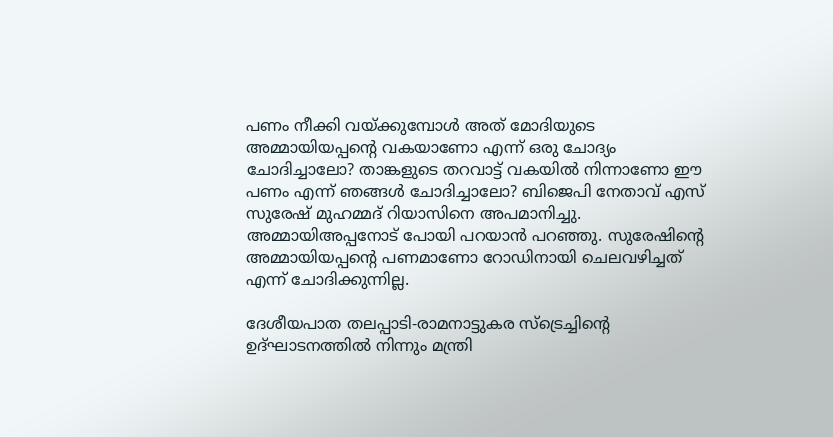പണം നീക്കി വയ്ക്കുമ്പോൾ അത് മോദിയുടെ അമ്മായിയപ്പന്റെ വകയാണോ എന്ന് ഒരു ചോദ്യം ചോദിച്ചാലോ? താങ്കളുടെ തറവാട്ട് വകയിൽ നിന്നാണോ ഈ പണം എന്ന് ഞങ്ങൾ ചോദിച്ചാലോ? ബിജെപി നേതാവ് എസ് സുരേഷ് മുഹമ്മദ് റിയാസിനെ അപമാനിച്ചു. അമ്മായിഅപ്പനോട് പോയി പറയാൻ പറഞ്ഞു. സുരേഷിന്റെ അമ്മായിയപ്പന്റെ പണമാണോ റോഡിനായി ചെലവഴിച്ചത് എന്ന് ചോദിക്കുന്നില്ല.

ദേശീയപാത തലപ്പാടി-രാമനാട്ടുകര സ്ട്രെച്ചിന്റെ ഉദ്ഘാടനത്തിൽ നിന്നും മന്ത്രി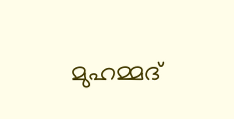മുഹമ്മദ്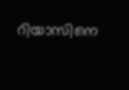റിയാസിനെ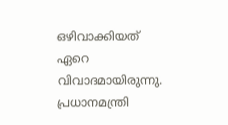ഒഴിവാക്കിയത് ഏറെ വിവാദമായിരുന്നു. പ്രധാനമന്ത്രി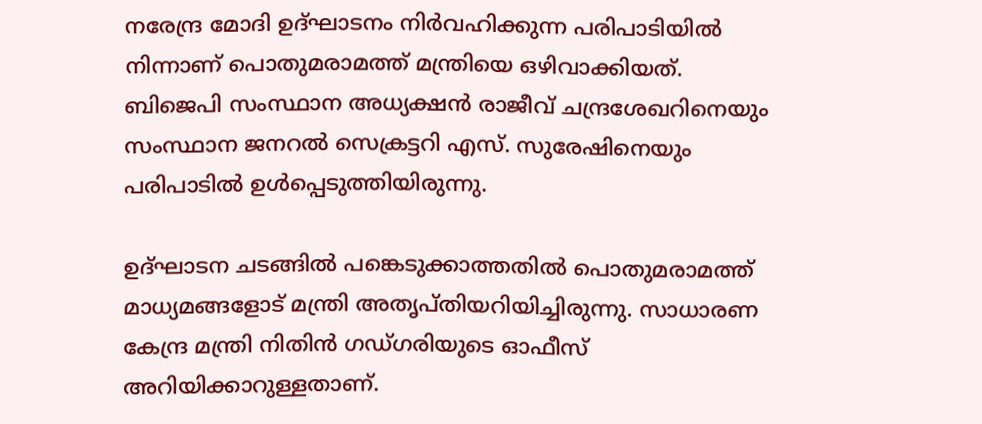നരേന്ദ്ര മോദി ഉദ്ഘാടനം നിർവഹിക്കുന്ന പരിപാടിയിൽ നിന്നാണ് പൊതുമരാമത്ത് മന്ത്രിയെ ഒഴിവാക്കിയത്. ബിജെപി സംസ്ഥാന അധ്യക്ഷൻ രാജീവ് ചന്ദ്രശേഖറിനെയും സംസ്ഥാന ജനറൽ സെക്രട്ടറി എസ്. സുരേഷിനെയും പരിപാടിൽ ഉൾപ്പെടുത്തിയിരുന്നു.

ഉദ്ഘാടന ചടങ്ങിൽ പങ്കെടുക്കാത്തതിൽ പൊതുമരാമത്ത് മാധ്യമങ്ങളോട് മന്ത്രി അതൃപ്തിയറിയിച്ചിരുന്നു. സാധാരണ കേന്ദ്ര മന്ത്രി നിതിന്‍ ഗഡ്ഗരിയുടെ ഓഫീസ് അറിയിക്കാറുള്ളതാണ്.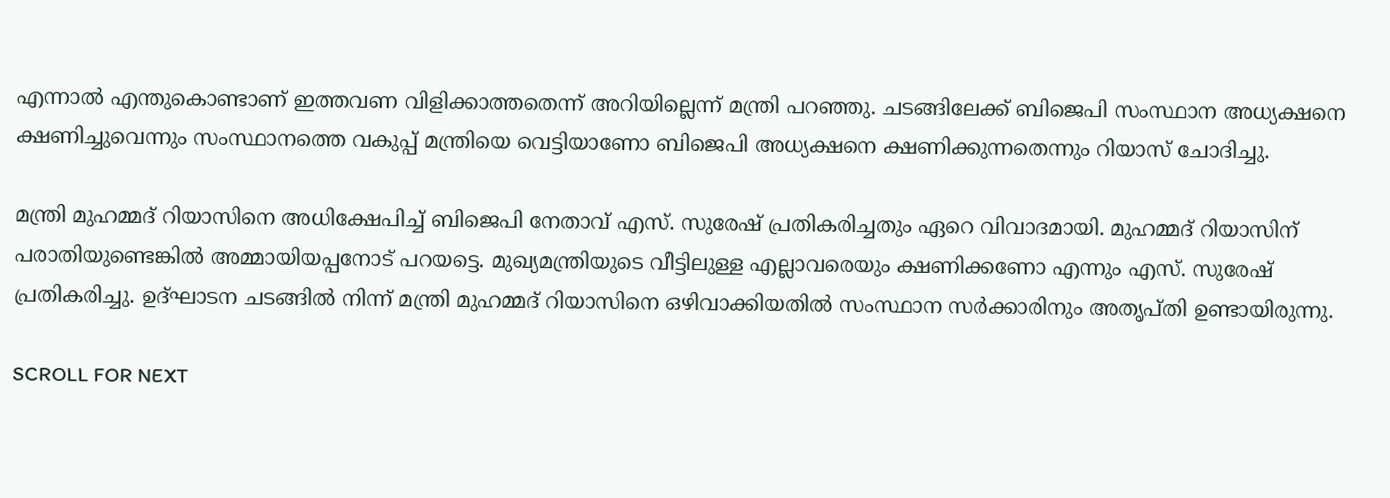എന്നാല്‍ എന്തുകൊണ്ടാണ് ഇത്തവണ വിളിക്കാത്തതെന്ന് അറിയില്ലെന്ന് മന്ത്രി പറഞ്ഞു. ചടങ്ങിലേക്ക് ബിജെപി സംസ്ഥാന അധ്യക്ഷനെ ക്ഷണിച്ചുവെന്നും സംസ്ഥാനത്തെ വകുപ്പ് മന്ത്രിയെ വെട്ടിയാണോ ബിജെപി അധ്യക്ഷനെ ക്ഷണിക്കുന്നതെന്നും റിയാസ് ചോദിച്ചു.

മന്ത്രി മുഹമ്മദ് റിയാസിനെ അധിക്ഷേപിച്ച് ബിജെപി നേതാവ് എസ്. സുരേഷ് പ്രതികരിച്ചതും ഏറെ വിവാദമായി. മുഹമ്മദ് റിയാസിന് പരാതിയുണ്ടെങ്കിൽ അമ്മായിയപ്പനോട് പറയട്ടെ. മുഖ്യമന്ത്രിയുടെ വീട്ടിലുള്ള എല്ലാവരെയും ക്ഷണിക്കണോ എന്നും എസ്. സുരേഷ് പ്രതികരിച്ചു. ഉദ്ഘാടന ചടങ്ങിൽ നിന്ന് മന്ത്രി മുഹമ്മദ് റിയാസിനെ ഒഴിവാക്കിയതിൽ സംസ്ഥാന സർക്കാരിനും അതൃപ്തി ഉണ്ടായിരുന്നു.

SCROLL FOR NEXT